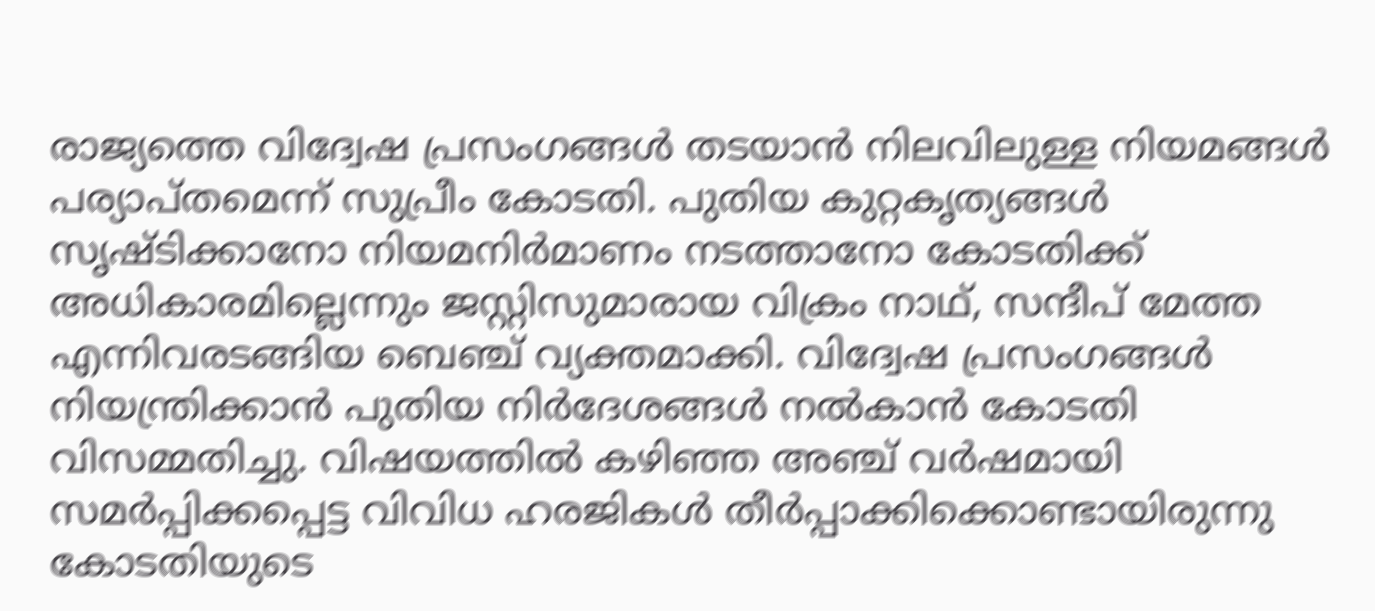രാജ്യത്തെ വിദ്വേഷ പ്രസംഗങ്ങൾ തടയാൻ നിലവിലുള്ള നിയമങ്ങൾ പര്യാപ്തമെന്ന് സുപ്രീം കോടതി. പുതിയ കുറ്റകൃത്യങ്ങൾ സൃഷ്ടിക്കാനോ നിയമനിർമാണം നടത്താനോ കോടതിക്ക് അധികാരമില്ലെന്നും ജസ്റ്റിസുമാരായ വിക്രം നാഥ്, സന്ദീപ് മേത്ത എന്നിവരടങ്ങിയ ബെഞ്ച് വ്യക്തമാക്കി. വിദ്വേഷ പ്രസംഗങ്ങൾ നിയന്ത്രിക്കാൻ പുതിയ നിർദേശങ്ങൾ നൽകാൻ കോടതി വിസമ്മതിച്ചു. വിഷയത്തിൽ കഴിഞ്ഞ അഞ്ച് വർഷമായി സമർപ്പിക്കപ്പെട്ട വിവിധ ഹരജികൾ തീർപ്പാക്കിക്കൊണ്ടായിരുന്നു കോടതിയുടെ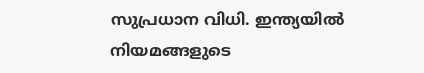സുപ്രധാന വിധി. ഇന്ത്യയിൽ നിയമങ്ങളുടെ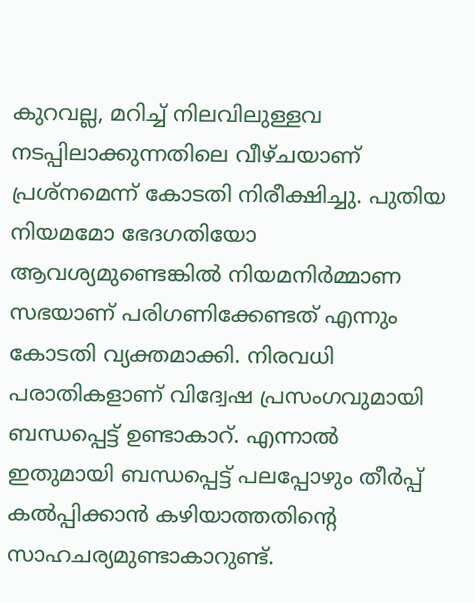കുറവല്ല, മറിച്ച് നിലവിലുള്ളവ നടപ്പിലാക്കുന്നതിലെ വീഴ്ചയാണ് പ്രശ്നമെന്ന് കോടതി നിരീക്ഷിച്ചു. പുതിയ നിയമമോ ഭേദഗതിയോ ആവശ്യമുണ്ടെങ്കിൽ നിയമനിർമ്മാണ സഭയാണ് പരിഗണിക്കേണ്ടത് എന്നും കോടതി വ്യക്തമാക്കി. നിരവധി പരാതികളാണ് വിദ്വേഷ പ്രസംഗവുമായി ബന്ധപ്പെട്ട് ഉണ്ടാകാറ്. എന്നാൽ ഇതുമായി ബന്ധപ്പെട്ട് പലപ്പോഴും തീർപ്പ് കൽപ്പിക്കാൻ കഴിയാത്തതിൻ്റെ സാഹചര്യമുണ്ടാകാറുണ്ട്.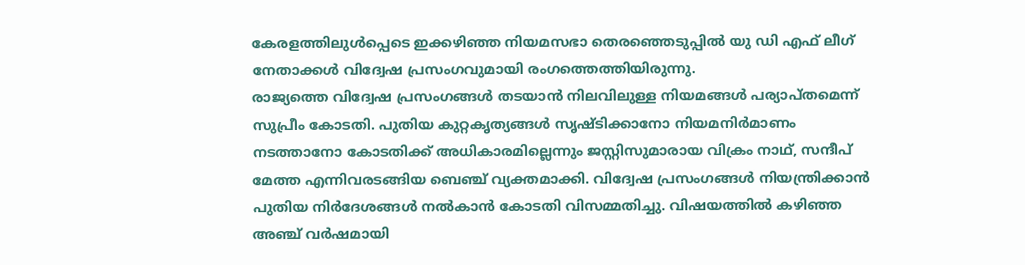കേരളത്തിലുൾപ്പെടെ ഇക്കഴിഞ്ഞ നിയമസഭാ തെരഞ്ഞെടുപ്പിൽ യു ഡി എഫ് ലീഗ് നേതാക്കൾ വിദ്വേഷ പ്രസംഗവുമായി രംഗത്തെത്തിയിരുന്നു.
രാജ്യത്തെ വിദ്വേഷ പ്രസംഗങ്ങൾ തടയാൻ നിലവിലുള്ള നിയമങ്ങൾ പര്യാപ്തമെന്ന് സുപ്രീം കോടതി. പുതിയ കുറ്റകൃത്യങ്ങൾ സൃഷ്ടിക്കാനോ നിയമനിർമാണം നടത്താനോ കോടതിക്ക് അധികാരമില്ലെന്നും ജസ്റ്റിസുമാരായ വിക്രം നാഥ്, സന്ദീപ് മേത്ത എന്നിവരടങ്ങിയ ബെഞ്ച് വ്യക്തമാക്കി. വിദ്വേഷ പ്രസംഗങ്ങൾ നിയന്ത്രിക്കാൻ പുതിയ നിർദേശങ്ങൾ നൽകാൻ കോടതി വിസമ്മതിച്ചു. വിഷയത്തിൽ കഴിഞ്ഞ അഞ്ച് വർഷമായി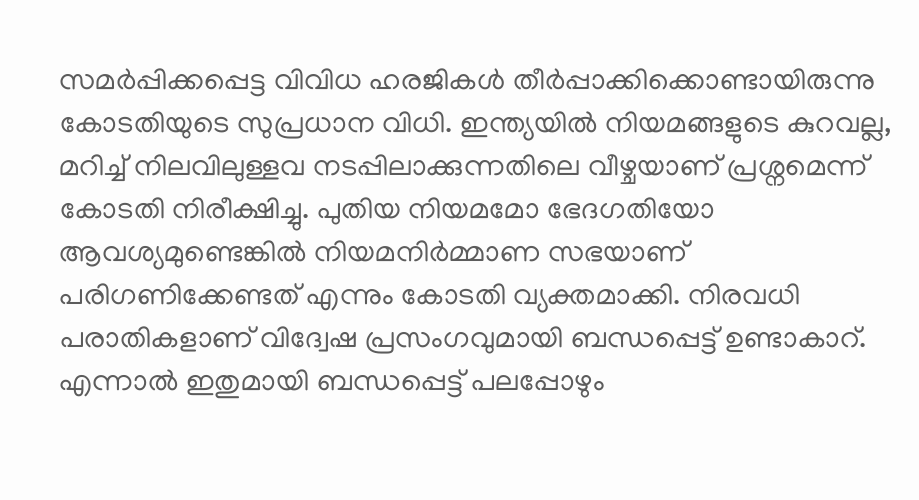സമർപ്പിക്കപ്പെട്ട വിവിധ ഹരജികൾ തീർപ്പാക്കിക്കൊണ്ടായിരുന്നു കോടതിയുടെ സുപ്രധാന വിധി. ഇന്ത്യയിൽ നിയമങ്ങളുടെ കുറവല്ല, മറിച്ച് നിലവിലുള്ളവ നടപ്പിലാക്കുന്നതിലെ വീഴ്ചയാണ് പ്രശ്നമെന്ന് കോടതി നിരീക്ഷിച്ചു. പുതിയ നിയമമോ ഭേദഗതിയോ ആവശ്യമുണ്ടെങ്കിൽ നിയമനിർമ്മാണ സഭയാണ് പരിഗണിക്കേണ്ടത് എന്നും കോടതി വ്യക്തമാക്കി. നിരവധി പരാതികളാണ് വിദ്വേഷ പ്രസംഗവുമായി ബന്ധപ്പെട്ട് ഉണ്ടാകാറ്. എന്നാൽ ഇതുമായി ബന്ധപ്പെട്ട് പലപ്പോഴും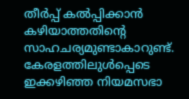തീർപ്പ് കൽപ്പിക്കാൻ കഴിയാത്തതിൻ്റെ സാഹചര്യമുണ്ടാകാറുണ്ട്. കേരളത്തിലുൾപ്പെടെ ഇക്കഴിഞ്ഞ നിയമസഭാ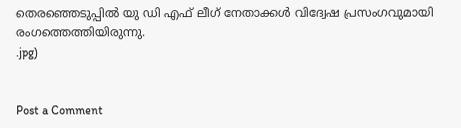തെരഞ്ഞെടുപ്പിൽ യു ഡി എഫ് ലീഗ് നേതാക്കൾ വിദ്വേഷ പ്രസംഗവുമായി രംഗത്തെത്തിയിരുന്നു.
.jpg)


Post a Comment